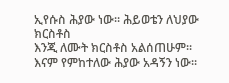ኢየሱስ ሕያው ነው፡፡ ሕይወቴን ለህያው ክርስቶስ
እንጂ ለሙት ክርስቶስ አልሰጠሁም፡፡ እናም የምከተለው ሕያው አዳኝን ነው፡፡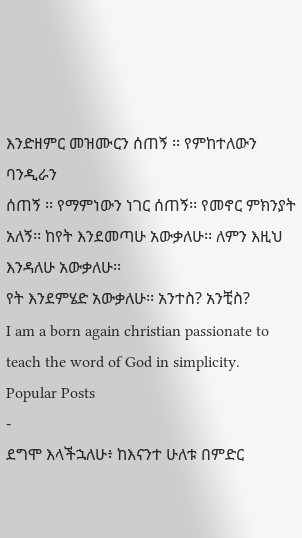እንድዘምር መዝሙርን ሰጠኝ ፡፡ የምከተለውን ባንዲራን
ሰጠኝ ፡፡ የማምነውን ነገር ሰጠኝ፡፡ የመኖር ምክንያት አለኝ፡፡ ከየት እንደመጣሁ አውቃለሁ፡፡ ለምን እዚህ እንዳለሁ አውቃለሁ፡፡
የት እንደምሄድ አውቃለሁ፡፡ አንተስ? አንቺስ?
I am a born again christian passionate to teach the word of God in simplicity.
Popular Posts
-
ደግሞ እላችኋለሁ፥ ከእናንተ ሁለቱ በምድር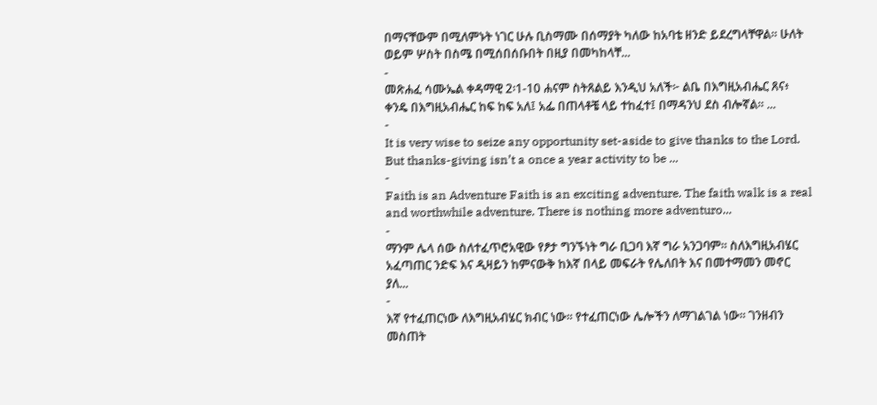በማናቸውም በሚለምኑት ነገር ሁሉ ቢስማሙ በሰማያት ካለው ከአባቴ ዘንድ ይደረግላቸዋል። ሁለት ወይም ሦስት በስሜ በሚሰበሰቡበት በዚያ በመካከላቸ...
-
መጽሐፈ ሳሙኤል ቀዳማዊ 2፡1-10 ሐናም ስትጸልይ እንዲህ አለች፦ ልቤ በእግዚአብሔር ጸና፥ ቀንዴ በእግዚአብሔር ከፍ ከፍ አለ፤ አፌ በጠላቶቼ ላይ ተከፈተ፤ በማዳንህ ደስ ብሎኛል። ...
-
It is very wise to seize any opportunity set-aside to give thanks to the Lord. But thanks-giving isn’t a once a year activity to be ...
-
Faith is an Adventure Faith is an exciting adventure. The faith walk is a real and worthwhile adventure. There is nothing more adventuro...
-
ማንም ሌላ ሰው ስለተፈጥሮአዊው የፆታ ግንኙነት ግራ ቢጋባ እኛ ግራ አንጋባም፡፡ ስለእግዚአብሄር አፈጣጠር ንድፍ እና ዲዛይን ከምናውቅ ከእኛ በላይ መፍራት የሌለበት እና በመተማመን መኖር ያለ...
-
እኛ የተፈጠርነው ለእግዚአብሄር ክብር ነው፡፡ የተፈጠርነው ሌሎችን ለማገልገል ነው፡፡ ገንዘብን መስጠት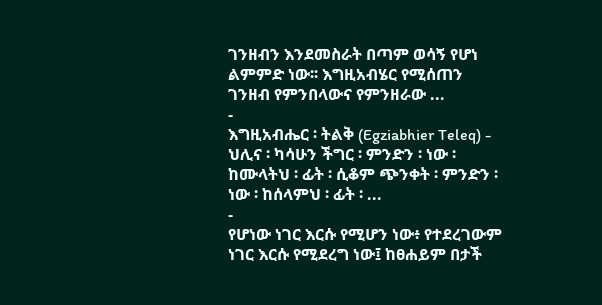ገንዘብን እንደመስራት በጣም ወሳኝ የሆነ ልምምድ ነው፡፡ እግዚአብሄር የሚሰጠን ገንዘብ የምንበላውና የምንዘራው ...
-
እግዚአብሔር ፡ ትልቅ (Egziabhier Teleq) - ህሊና ፡ ካሳሁን ችግር ፡ ምንድን ፡ ነው ፡ ከሙላትህ ፡ ፊት ፡ ሲቆም ጭንቀት ፡ ምንድን ፡ ነው ፡ ከሰላምህ ፡ ፊት ፡ ...
-
የሆነው ነገር እርሱ የሚሆን ነው፥ የተደረገውም ነገር እርሱ የሚደረግ ነው፤ ከፀሐይም በታች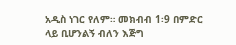አዲስ ነገር የለም። መክብብ 1፡9 በምድር ላይ ቢሆንልኝ ብለን እጅግ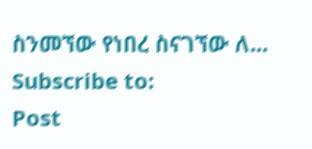ስንመኘው የነበረ ስናገኘው ለ...
Subscribe to:
Post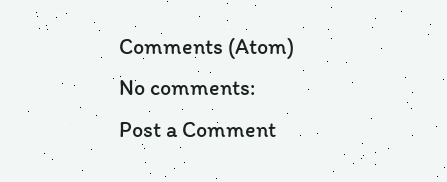Comments (Atom)
No comments:
Post a Comment